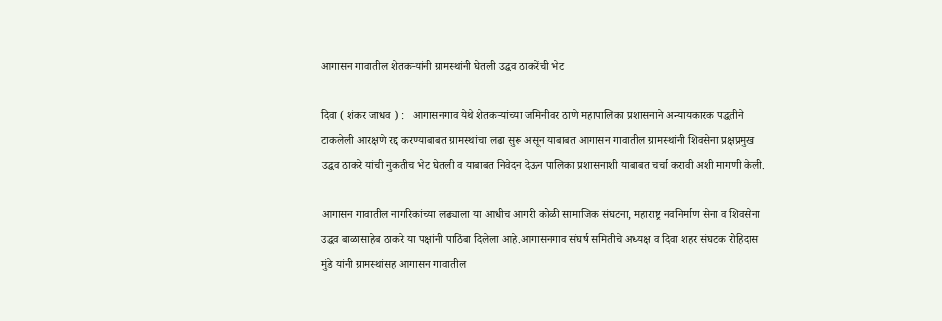आगासन गावातील शेतकऱ्यांनी ग्रामस्थांनी घेतली उद्धव ठाकरेंची भेट

दिवा ( शंकर जाधव ) :   आगासनगाव येथे शेतकऱ्यांच्या जमिनीवर ठाणे महापालिका प्रशासनाने अन्यायकारक पद्धतीने टाकलेली आरक्षणे रद्द करण्याबाबत ग्रामस्थांचा लढा सुरू असून याबाबत आगासन गावातील ग्रामस्थांनी शिवसेना प्रक्षप्रमुख उद्धव ठाकरे यांची नुकतीच भेट घेतली व याबाबत निवेदन देऊन पालिका प्रशासनाशी याबाबत चर्चा करावी अशी मागणी केली.

आगासन गावातील नागरिकांच्या लढ्याला या आधीच आगरी कोळी सामाजिक संघटना, महाराष्ट्र नवनिर्माण सेना व शिवसेना उद्धव बाळासाहेब ठाकरे या पक्षांनी पाठिंबा दिलेला आहे.आगासनगाव संघर्ष समितीचे अध्यक्ष व दिवा शहर संघटक रोहिदास मुंडे यांनी ग्रामस्थांसह आगासन गावातील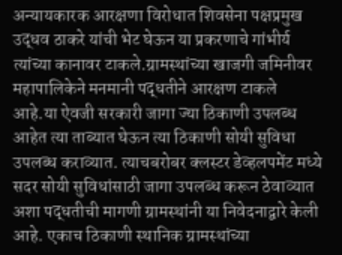अन्यायकारक आरक्षणा विरोधात शिवसेना पक्षप्रमुख उद्धव ठाकरे यांची भेट घेऊन या प्रकरणाचे गांभीर्य त्यांच्या कानावर टाकले.ग्रामस्थांच्या खाजगी जमिनीवर महापालिकेने मनमानी पद्धतीने आरक्षण टाकले आहे.या ऐवजी सरकारी जागा ज्या ठिकाणी उपलब्ध आहेत त्या ताब्यात घेऊन त्या ठिकाणी सोयी सुविधा उपलब्ध कराव्यात. त्याचबरोबर क्लस्टर डेव्हलपमेंट मध्ये सदर सोयी सुविधांसाठी जागा उपलब्ध करून ठेवाव्यात अशा पद्धतीची मागणी ग्रामस्थांनी या निवेदनाद्वारे केली आहे. एकाच ठिकाणी स्थानिक ग्रामस्थांच्या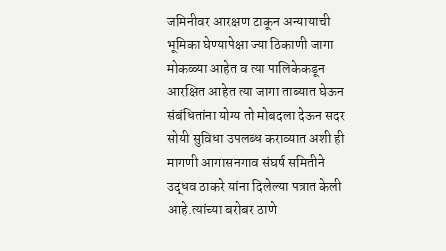जमिनीवर आरक्षण टाकून अन्यायाची भूमिका घेण्यापेक्षा ज्या ठिकाणी जागा मोकळ्या आहेत व त्या पालिकेकडून आरक्षित आहेत त्या जागा ताब्यात घेऊन संबंधितांना योग्य तो मोबदला देऊन सदर सोयी सुविधा उपलब्ध कराव्यात अशी ही मागणी आगासनगाव संघर्ष समितीने उद्धव ठाकरे यांना दिलेल्या पत्रात केली आहे.त्यांच्या बरोबर ठाणे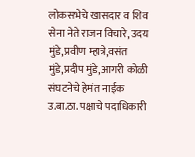लोकसभेचे खासदार व शिव सेना नेते राजन विचारे, उदय मुंडे,प्रवीण म्हात्रे,वसंत मुंडे,प्रदीप मुंडे,आगरी कोळी संघटनेचे हेमंत नाईक उ.बा.ठा. पक्षाचे पदाधिकारी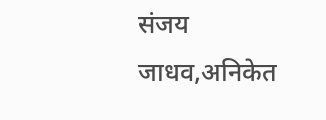संजय जाधव,अनिकेत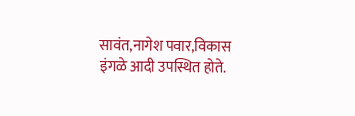सावंत,नागेश पवार,विकास इंगळे आदी उपस्थित होते.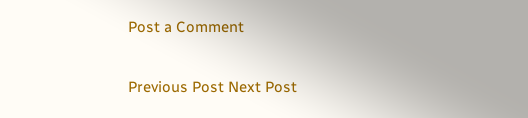Post a Comment

Previous Post Next Post